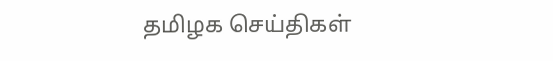தமிழக செய்திகள்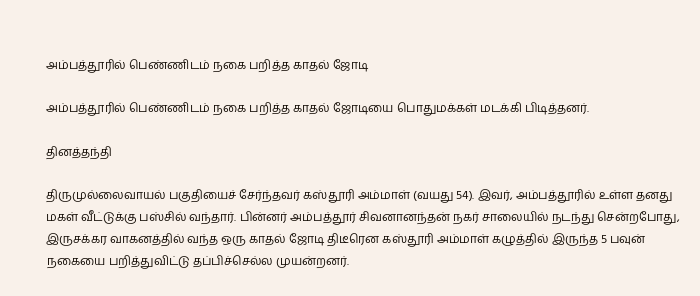அம்பத்தூரில் பெண்ணிடம் நகை பறித்த காதல் ஜோடி

அம்பத்தூரில் பெண்ணிடம் நகை பறித்த காதல் ஜோடியை பொதுமக்கள் மடக்கி பிடித்தனர்.

தினத்தந்தி

திருமுல்லைவாயல் பகுதியைச் சேர்ந்தவர் கஸ்தூரி அம்மாள் (வயது 54). இவர், அம்பத்தூரில் உள்ள தனது மகள் வீட்டுக்கு பஸ்சில் வந்தார். பின்னர் அம்பத்தூர் சிவனானந்தன் நகர் சாலையில் நடந்து சென்றபோது, இருசக்கர வாகனத்தில் வந்த ஒரு காதல் ஜோடி திடீரென கஸ்தூரி அம்மாள் கழுத்தில் இருந்த 5 பவுன் நகையை பறித்துவிட்டு தப்பிச்செல்ல முயன்றனர்.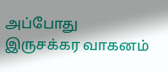அப்போது இருசக்கர வாகனம்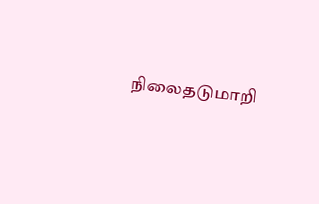நிலைதடுமாறி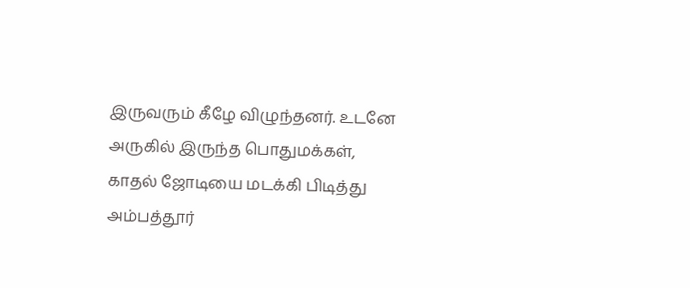இருவரும் கீழே விழுந்தனர். உடனே அருகில் இருந்த பொதுமக்கள், காதல் ஜோடியை மடக்கி பிடித்து அம்பத்தூர்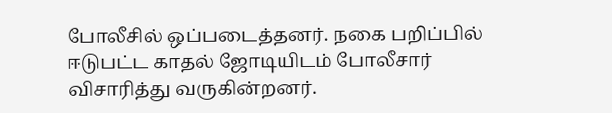போலீசில் ஒப்படைத்தனர். நகை பறிப்பில் ஈடுபட்ட காதல் ஜோடியிடம் போலீசார் விசாரித்து வருகின்றனர்.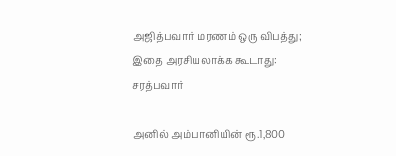அஜித்பவார் மரணம் ஒரு விபத்து; இதை அரசியலாக்க கூடாது: சரத்பவார்

அனில் அம்பானியின் ரூ.1,800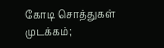கோடி சொத்துகள் முடக்கம்;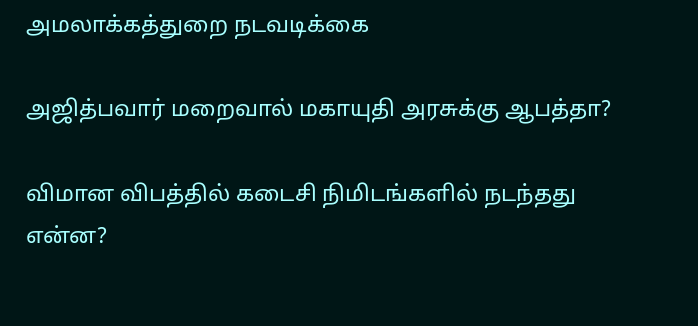அமலாக்கத்துறை நடவடிக்கை

அஜித்பவார் மறைவால் மகாயுதி அரசுக்கு ஆபத்தா?

விமான விபத்தில் கடைசி நிமிடங்களில் நடந்தது என்ன?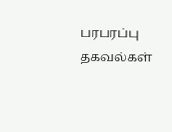பரபரப்பு தகவல்கள்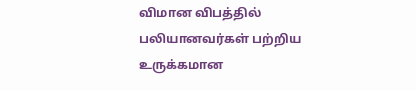விமான விபத்தில் பலியானவர்கள் பற்றிய உருக்கமான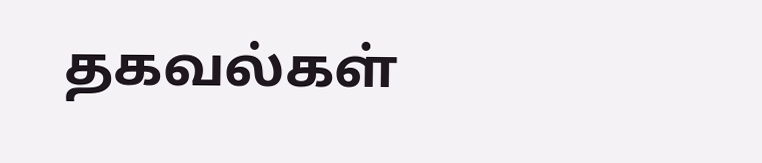தகவல்கள்